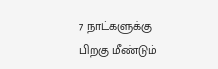7 நாட்களுக்கு பிறகு மீண்டும்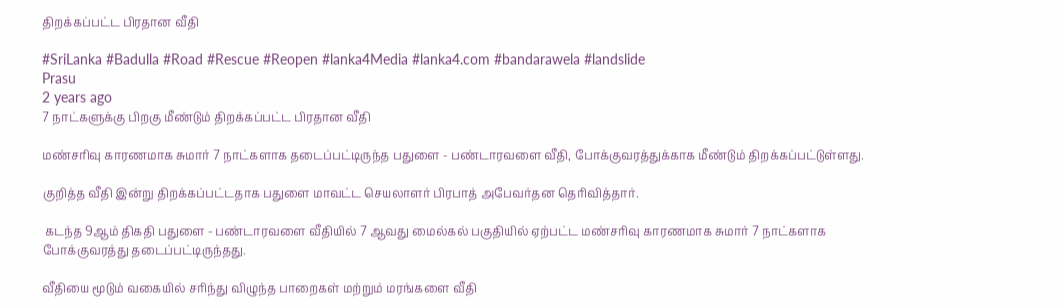திறக்கப்பட்ட பிரதான வீதி

#SriLanka #Badulla #Road #Rescue #Reopen #lanka4Media #lanka4.com #bandarawela #landslide
Prasu
2 years ago
7 நாட்களுக்கு பிறகு மீண்டும் திறக்கப்பட்ட பிரதான வீதி

மண்சரிவு காரணமாக சுமார் 7 நாட்களாக தடைப்பட்டிருந்த பதுளை - பண்டாரவளை வீதி, போக்குவரத்துக்காக மீண்டும் திறக்கப்பட்டுள்ளது.

குறித்த வீதி இன்று திறக்கப்பட்டதாக பதுளை மாவட்ட செயலாளர் பிரபாத் அபேவர்தன தெரிவித்தார்.

 கடந்த 9ஆம் திகதி பதுளை - பண்டாரவளை வீதியில் 7 ஆவது மைல்கல் பகுதியில் ஏற்பட்ட மண்சரிவு காரணமாக சுமார் 7 நாட்களாக போக்குவரத்து தடைப்பட்டிருந்தது.

வீதியை மூடும் வகையில் சரிந்து விழுந்த பாறைகள் மற்றும் மரங்களை வீதி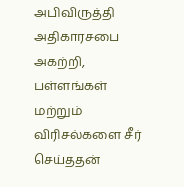அபிவிருத்தி அதிகாரசபை அகற்றி, பள்ளங்கள் மற்றும் விரிசல்களை சீர் செய்ததன்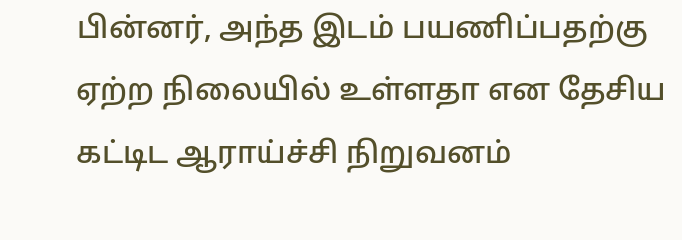பின்னர், அந்த இடம் பயணிப்பதற்கு ஏற்ற நிலையில் உள்ளதா என தேசிய கட்டிட ஆராய்ச்சி நிறுவனம்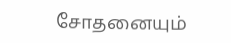சோதனையும்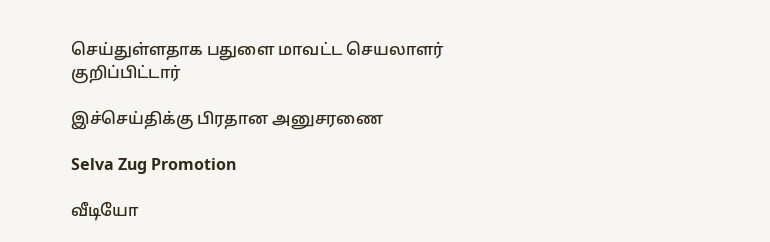செய்துள்ளதாக பதுளை மாவட்ட செயலாளர் குறிப்பிட்டார்

இச்செய்திக்கு பிரதான அனுசரணை

Selva Zug Promotion

வீடியோ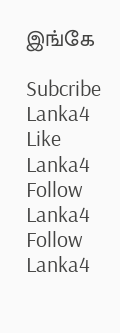இங்கே

Subcribe Lanka4
Like Lanka4
Follow Lanka4
Follow Lanka4